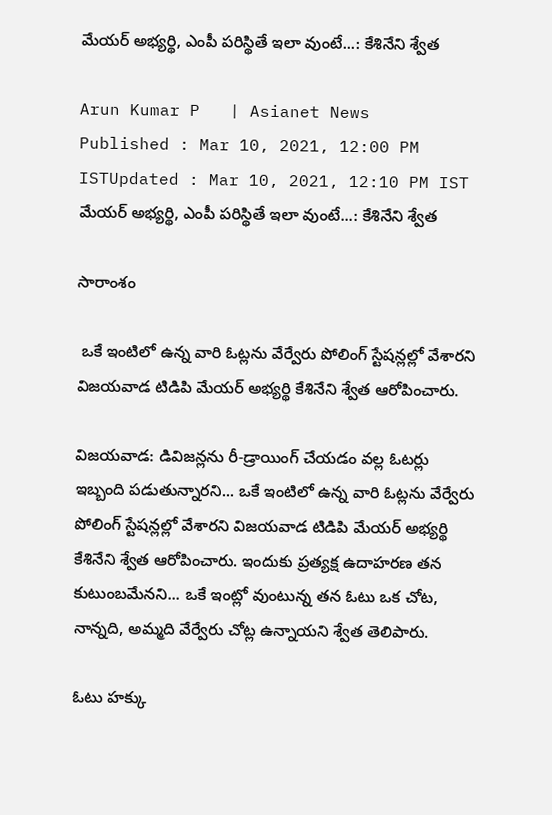మేయర్ అభ్యర్థి, ఎంపీ పరిస్థితే ఇలా వుంటే...: కేశినేని శ్వేత

Arun Kumar P   | Asianet News
Published : Mar 10, 2021, 12:00 PM ISTUpdated : Mar 10, 2021, 12:10 PM IST
మేయర్ అభ్యర్థి, ఎంపీ పరిస్థితే ఇలా వుంటే...: కేశినేని శ్వేత

సారాంశం

 ఒకే ఇంటిలో ఉన్న వారి ఓట్లను వేర్వేరు పోలింగ్ స్టేషన్లల్లో వేశారని విజయవాడ టిడిపి మేయర్ అభ్యర్థి కేశినేని శ్వేత ఆరోపించారు.

విజయవాడ: డివిజన్లను రీ-డ్రాయింగ్ చేయడం వల్ల ఓటర్లు ఇబ్బంది పడుతున్నారని... ఒకే ఇంటిలో ఉన్న వారి ఓట్లను వేర్వేరు పోలింగ్ స్టేషన్లల్లో వేశారని విజయవాడ టిడిపి మేయర్ అభ్యర్థి కేశినేని శ్వేత ఆరోపించారు. ఇందుకు ప్రత్యక్ష ఉదాహరణ తన కుటుంబమేనని... ఒకే ఇంట్లో వుంటున్న తన ఓటు ఒక చోట, నాన్నది, అమ్మది వేర్వేరు చోట్ల ఉన్నాయని శ్వేత తెలిపారు.

ఓటు హక్కు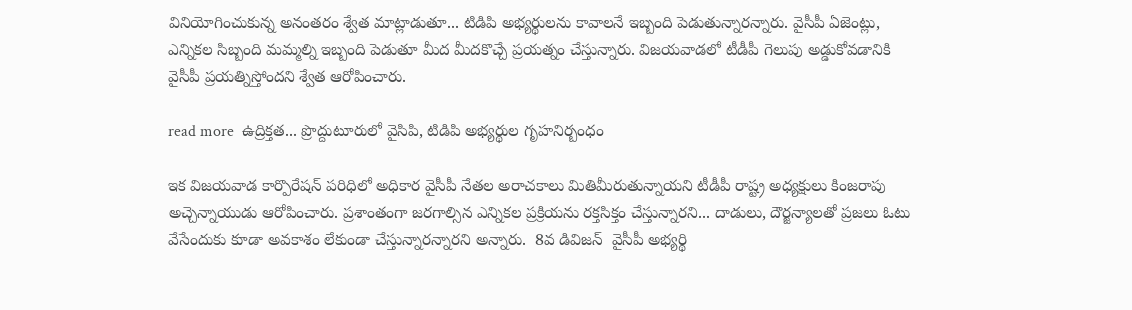వినియోగించుకున్న అనంతరం శ్వేత మాట్లాడుతూ... టిడిపి అభ్యర్థులను కావాలనే ఇబ్బంది పెడుతున్నారన్నారు. వైసీపీ ఏజెంట్లు, ఎన్నికల సిబ్బంది మమ్మల్ని ఇబ్బంది పెడుతూ మీద మీదకొచ్చే ప్రయత్నం చేస్తున్నారు. విజయవాడలో టీడీపీ గెలుపు అడ్డుకోవడానికి వైసీపీ ప్రయత్నిస్తోందని శ్వేత ఆరోపించారు.

read more  ఉద్రిక్తత... ప్రొద్దుటూరులో వైసిపి, టిడిపి అభ్యర్థుల గృహనిర్బంధం

ఇక విజయవాడ కార్పొరేషన్ పరిధిలో అధికార వైసీపీ నేతల అరాచకాలు మితిమీరుతున్నాయని టీడీపీ రాష్ట్ర అధ్యక్షులు కింజరాపు అచ్చెన్నాయుడు ఆరోపించారు. ప్రశాంతంగా జరగాల్సిన ఎన్నికల ప్రక్రియను రక్తసిక్తం చేస్తున్నారని... దాడులు, దౌర్జన్యాలతో ప్రజలు ఓటు వేసేందుకు కూడా అవకాశం లేకుండా చేస్తున్నారన్నారని అన్నారు.  8వ డివిజన్  వైసీపీ అభ్యర్థి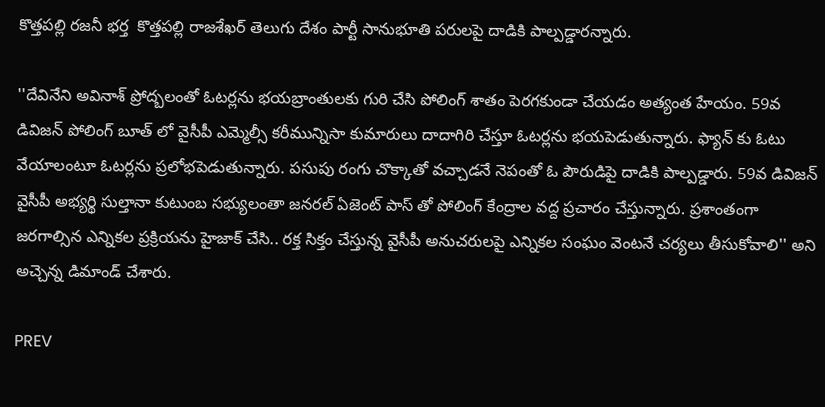కొత్తపల్లి రజనీ భర్త  కొత్తపల్లి రాజశేఖర్ తెలుగు దేశం పార్టీ సానుభూతి పరులపై దాడికి పాల్పడ్డారన్నారు.

''దేవినేని అవినాశ్ ప్రోద్బలంతో ఓటర్లను భయబ్రాంతులకు గురి చేసి పోలింగ్ శాతం పెరగకుండా చేయడం అత్యంత హేయం. 59వ డివిజన్ పోలింగ్ బూత్ లో వైసీపీ ఎమ్మెల్సీ కరీమున్నిసా కుమారులు దాదాగిరి చేస్తూ ఓటర్లను భయపెడుతున్నారు. ఫ్యాన్ కు ఓటు వేయాలంటూ ఓటర్లను ప్రలోభపెడుతున్నారు. పసుపు రంగు చొక్కాతో వచ్చాడనే నెపంతో ఓ పౌరుడిపై దాడికి పాల్పడ్డారు. 59వ డివిజన్ వైసీపీ అభ్యర్థి సుల్తానా కుటుంబ సభ్యులంతా జనరల్ ఏజెంట్ పాస్ తో పోలింగ్ కేంద్రాల వద్ద ప్రచారం చేస్తున్నారు. ప్రశాంతంగా జరగాల్సిన ఎన్నికల ప్రక్రియను హైజాక్ చేసి.. రక్త సిక్తం చేస్తున్న వైసీపీ అనుచరులపై ఎన్నికల సంఘం వెంటనే చర్యలు తీసుకోవాలి'' అని అచ్చెన్న డిమాండ్ చేశారు.

PREV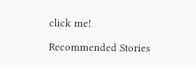click me!

Recommended Stories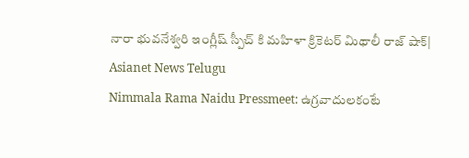నారా భువనేశ్వరి ఇంగ్లీష్ స్పీచ్ కి మహిళా క్రికెటర్ మిథాలీ రాజ్ షాక్| Asianet News Telugu
Nimmala Rama Naidu Pressmeet: ఉగ్రవాదులకంటే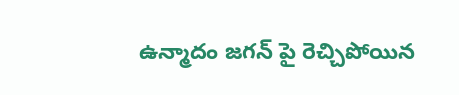ఉన్మాదం జగన్ పై రెచ్చిపోయిన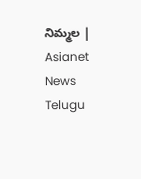నిమ్మల | Asianet News Telugu